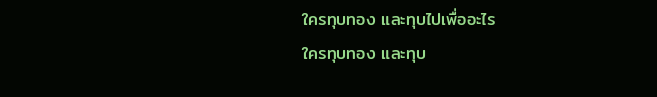ใครทุบทอง และทุบไปเพื่ออะไร
ใครทุบทอง และทุบ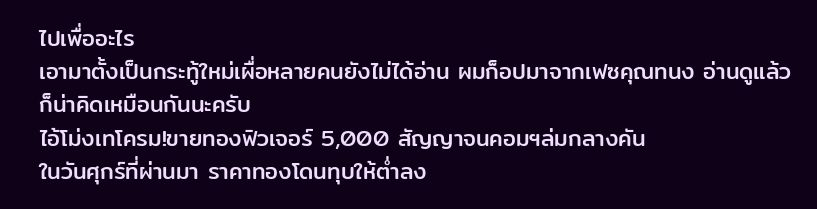ไปเพื่ออะไร
เอามาตั้งเป็นกระทู้ใหม่เผื่อหลายคนยังไม่ได้อ่าน ผมก็อปมาจากเฟซคุณทนง อ่านดูแล้วก็น่าคิดเหมือนกันนะครับ
ไอ้โม่งเทโครม!ขายทองฟิวเจอร์ 5,000 สัญญาจนคอมฯล่มกลางคัน
ในวันศุกร์ที่ผ่านมา ราคาทองโดนทุบให้ต่ำลง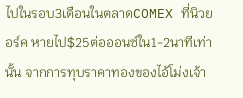ไปในรอบ3เดือนในตลาดCOMEX ที่นิวยอร์ค หายไป$25ต่อออนซ์ใน1-2นาทีเท่านั้น จากการทุบราคาทองของไอ้โม่งเจ้า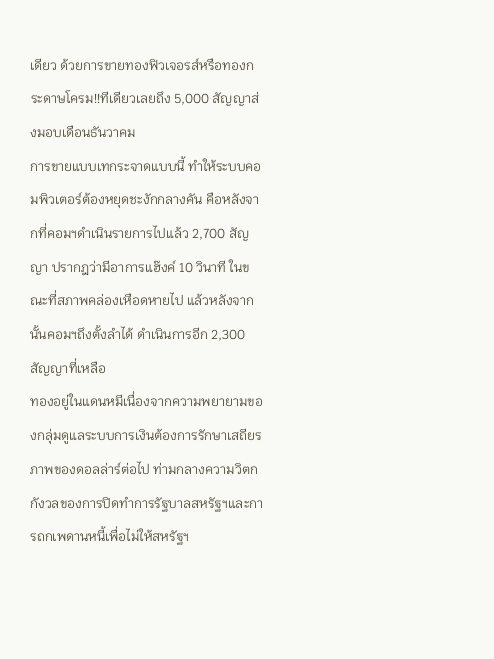เดียว ด้วยการขายทองฟิวเจอรส์หรือทองกระดาษโครม!!ทีเดียวเลยถึง 5,000 สัญญาส่งมอบเดือนธันวาคม
การขายแบบเทกระจาดแบบนี้ ทำให้ระบบคอมพิวเตอร์ต้องหยุดชะงักกลางคัน คือหลังจากที่คอมฯดำเนินรายการไปแล้ว 2,700 สัญญา ปรากฎว่ามีอาการแฮ๊งค์ 10 วินาที ในขณะที่สภาพคล่องเหือดหายไป แล้วหลังจากนั้นคอมฯถึงตั้งลำได้ ดำเนินการอีก 2,300 สัญญาที่เหลือ
ทองอยู่ในแดนหมีเนื่องจากความพยายามของกลุ่มดูแลระบบการเงินต้องการรักษาเสถียรภาพของดอลล่าร์ต่อไป ท่ามกลางความวิตกกังวลของการปิดทำการรัฐบาลสหรัฐฯและการถกเพดานหนี้เพื่อไม่ให้สหรัฐฯ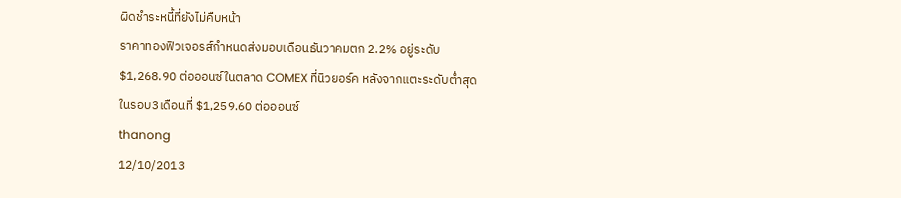ผิดชำระหนี้ที่ยังไม่คืบหน้า
ราคาทองฟิวเจอรส์กำหนดส่งมอบเดือนธันวาคมตก 2.2% อยู่ระดับ $1,268.90 ต่อออนซ์ในตลาด COMEX ที่นิวยอร์ค หลังจากแตะระดับต่ำสุดในรอบ3เดือนที่ $1,259.60 ต่อออนซ์
thanong
12/10/2013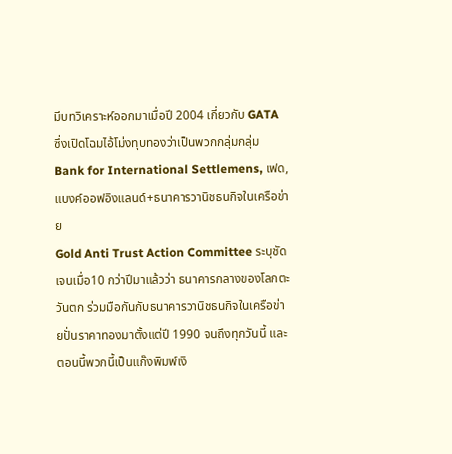มีบทวิเคราะห์ออกมาเมื่อปี 2004 เกี่ยวกับ GATA ซึ่งเปิดโฉมไอ้โม่งทุบทองว่าเป็นพวกกลุ่มกลุ่มBank for International Settlemens, เฟด, แบงค์ออฟอิงแลนด์+ธนาคารวานิชธนกิจในเครือข่าย
Gold Anti Trust Action Committee ระบุชัดเจนเมื่อ10 กว่าปีมาแล้วว่า ธนาคารกลางของโลกตะวันตก ร่วมมือกันกับธนาคารวานิชธนกิจในเครือข่ายปั่นราคาทองมาตั้งแต่ปี 1990 จนถึงทุกวันนี้ และตอนนี้พวกนี้เป็นแก๊งพิมพ์เงิ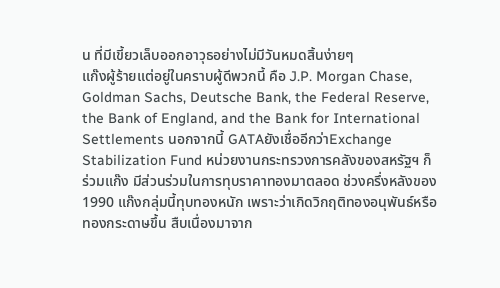น ที่มีเขี้ยวเล็บออกอาวุธอย่างไม่มีวันหมดสิ้นง่ายๆ
แก๊งผู้ร้ายแต่อยู่ในคราบผู้ดีพวกนี้ คือ J.P. Morgan Chase, Goldman Sachs, Deutsche Bank, the Federal Reserve, the Bank of England, and the Bank for International Settlements นอกจากนี้ GATAยังเชื่ออีกว่าExchange Stabilization Fund หน่วยงานกระทรวงการคลังของสหรัฐฯ ก็ร่วมแก๊ง มีส่วนร่วมในการทุบราคาทองมาตลอด ช่วงครึ่งหลังของ1990 แก๊งกลุ่มนี้ทุบทองหนัก เพราะว่าเกิดวิกฤติทองอนุพันธ์หรือทองกระดาษขึ้น สืบเนื่องมาจาก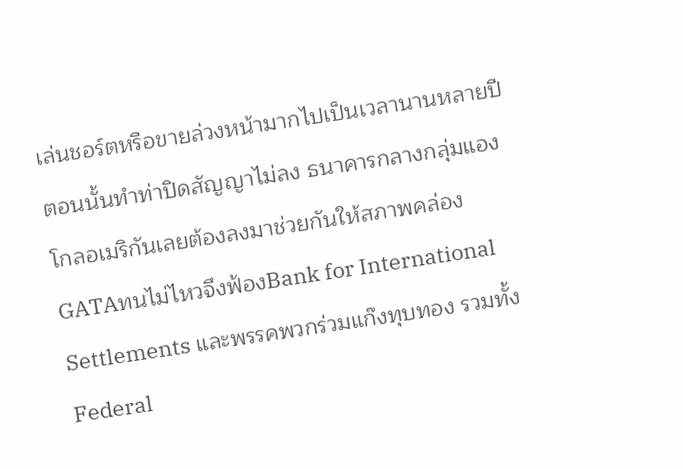เล่นชอร์ตหรือขายล่วงหน้ามากไปเป็นเวลานานหลายปี ตอนนั้นทำท่าปิดสัญญาไม่ลง ธนาคารกลางกลุ่มแองโกลอเมริกันเลยต้องลงมาช่วยกันให้สภาพคล่อง
GATAทนไม่ไหวจึงฟ้องBank for International Settlements และพรรคพวกร่วมแก๊งทุบทอง รวมทั้งFederal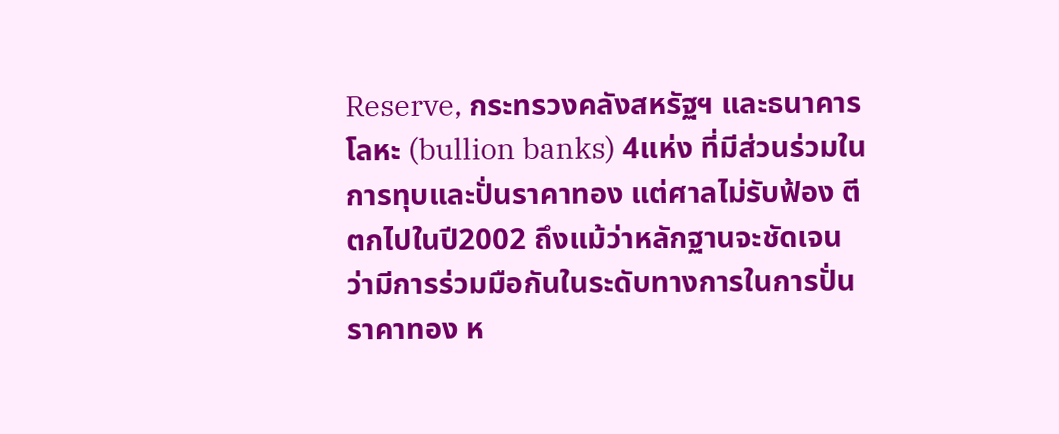Reserve, กระทรวงคลังสหรัฐฯ และธนาคารโลหะ (bullion banks) 4แห่ง ที่มีส่วนร่วมในการทุบและปั่นราคาทอง แต่ศาลไม่รับฟ้อง ตีตกไปในปี2002 ถึงแม้ว่าหลักฐานจะชัดเจน ว่ามีการร่วมมือกันในระดับทางการในการปั่นราคาทอง ห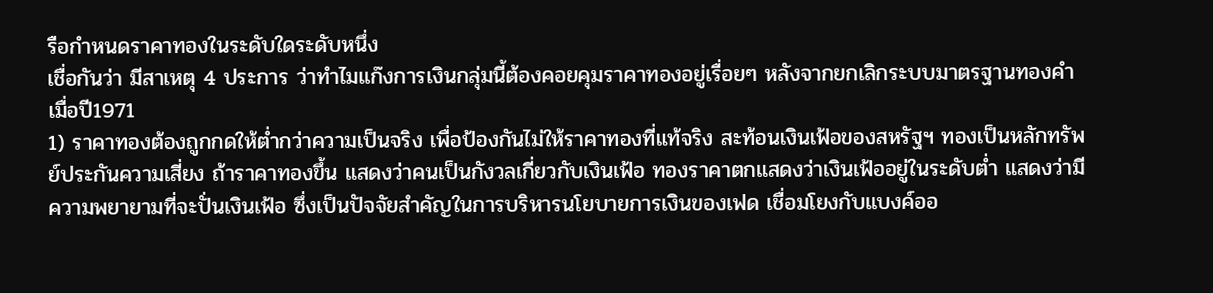รือกำหนดราคาทองในระดับใดระดับหนึ่ง
เชื่อกันว่า มีสาเหตุ 4 ประการ ว่าทำไมแก๊งการเงินกลุ่มนี้ต้องคอยคุมราคาทองอยู่เรื่อยๆ หลังจากยกเลิกระบบมาตรฐานทองคำเมื่อปี1971
1) ราคาทองต้องถูกกดให้ต่ำกว่าความเป็นจริง เพื่อป้องกันไม่ให้ราคาทองที่แท้จริง สะท้อนเงินเฟ้อของสหรัฐฯ ทองเป็นหลักทรัพย์ประกันความเสี่ยง ถ้าราคาทองขึ้น แสดงว่าคนเป็นกังวลเกี่ยวกับเงินเฟ้อ ทองราคาตกแสดงว่าเงินเฟ้ออยู่ในระดับต่ำ แสดงว่ามีความพยายามที่จะปั่นเงินเฟ้อ ซึ่งเป็นปัจจัยสำคัญในการบริหารนโยบายการเงินของเฟด เชื่อมโยงกับแบงค์ออ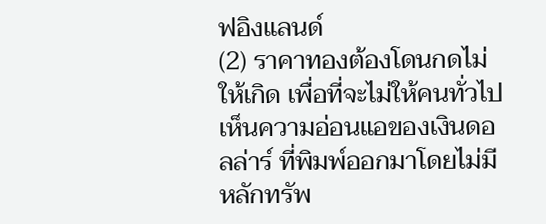ฟอิงแลนด์
(2) ราคาทองต้องโดนกดไม่ให้เกิด เพื่อที่จะไม่ให้คนทั่วไปเห็นความอ่อนแอของเงินดอลล่าร์ ที่พิมพ์ออกมาโดยไม่มีหลักทรัพ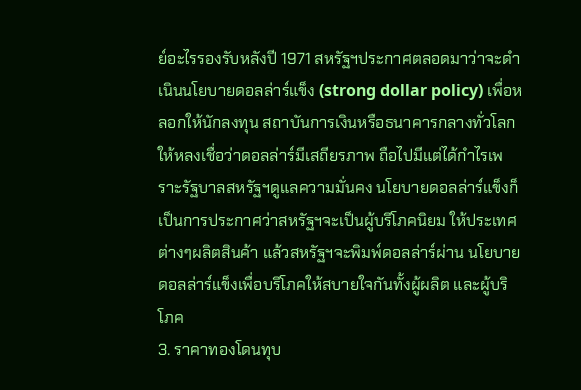ย์อะไรรองรับหลังปี 1971 สหรัฐฯประกาศตลอดมาว่าจะดำเนินนโยบายดอลล่าร์แข็ง (strong dollar policy) เพื่อหลอกให้นักลงทุน สถาบันการเงินหรือธนาคารกลางทั่วโลกให้หลงเชื่อว่าดอลล่าร์มีเสถียรภาพ ถือไปมีแต่ได้กำไรเพราะรัฐบาลสหรัฐฯดูแลความมั่นคง นโยบายดอลล่าร์แข็งก็เป็นการประกาศว่าสหรัฐฯจะเป็นผู้บริโภคนิยม ให้ประเทศต่างๆผลิตสินค้า แล้วสหรัฐฯจะพิมพ์ดอลล่าร์ผ่าน นโยบายดอลล่าร์แข็งเพื่อบริโภคให้สบายใจกันทั้งผู้ผลิต และผู้บริโภค
3. ราคาทองโดนทุบ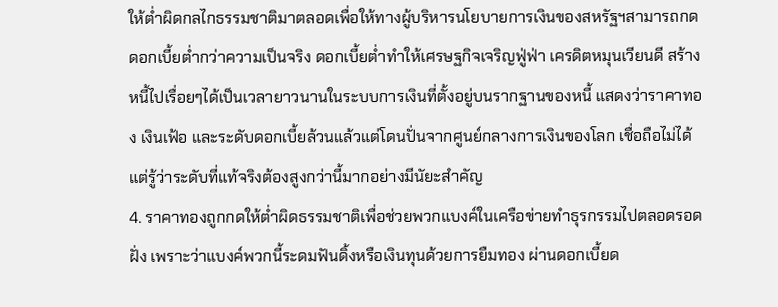ให้ต่ำผิดกลไกธรรมชาติมาตลอดเพื่อให้ทางผู้บริหารนโยบายการเงินของสหรัฐฯสามารถกดดอกเบี้ยต่ำกว่าความเป็นจริง ดอกเบี้ยต่ำทำให้เศรษฐกิจเจริญฟู่ฟ่า เครดิตหมุนเวียนดี สร้างหนี้ไปเรื่อยๆได้เป็นเวลายาวนานในระบบการเงินที่ตั้งอยู่บนรากฐานของหนี้ แสดงว่าราคาทอง เงินเฟ้อ และระดับดอกเบี้ยล้วนแล้วแต่โดนปั่นจากศูนย์กลางการเงินของโลก เชื่อถือไม่ได้ แต่รู้ว่าระดับที่แท้จริงต้องสูงกว่านี้มากอย่างมีนัยะสำคัญ
4. ราคาทองถูกกดให้ต่ำผิดธรรมชาติเพื่อช่วยพวกแบงค์ในเครือข่ายทำธุรกรรมไปตลอดรอดฝั่ง เพราะว่าแบงค์พวกนี้ระดมฟันดิ้งหรือเงินทุนด้วยการยืมทอง ผ่านดอกเบี้ยด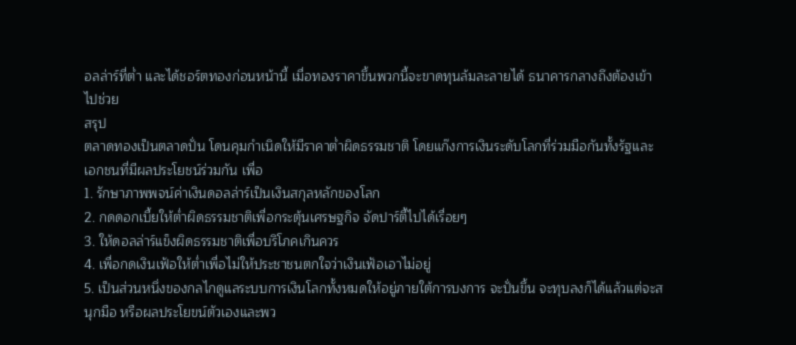อลล่าร์ที่ต่ำ และได้ชอร์ตทองก่อนหน้านี้ เมื่อทองราคาขึ้นพวกนี้จะขาดทุนล้มละลายได้ ธนาคารกลางถึงต้องเข้าไปช่วย
สรุป
ตลาดทองเป็นตลาดปั่น โดนคุมกำเนิดให้มีราคาต่ำผิดธรรมชาติ โดยแก๊งการเงินระดับโลกที่ร่วมมือกันทั้งรัฐและเอกชนที่มีผลประโยชน์ร่วมกัน เพื่อ
1. รักษาภาพพจน์ค่าเงินดอลล่าร์เป็นเงินสกุลหลักของโลก
2. กดดอกเบี้ยให้ต่ำผิดธรรมชาติเพื่อกระตุ้นเศรษฐกิจ จัดปาร์ตี้ไปได้เรื่อยๆ
3. ให้ดอลล่าร์แข็งผิดธรรมชาติเพื่อบริโภคเกินควร
4. เพื่อกดเงินเฟ้อให้ต่ำเพื่อไม่ให้ประชาชนตกใจว่าเงินเฟ้อเอาไม่อยู่
5. เป็นส่วนหนึ่งของกลไกดูแลระบบการเงินโลกทั้งหมดให้อยู่ภายใต้การบงการ จะปั่นขึ้น จะทุบลงก็ได้แล้วแต่จะสนุกมือ หรือผลประโยขน์ตัวเองและพว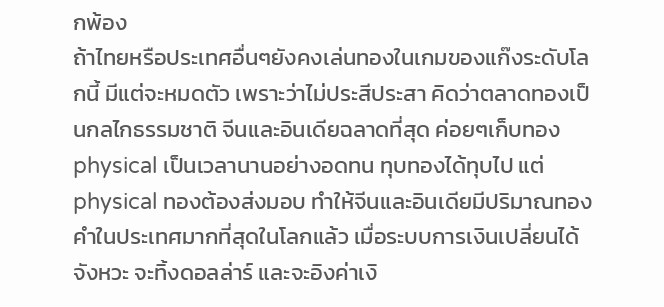กพ้อง
ถ้าไทยหรือประเทศอื่นๆยังคงเล่นทองในเกมของแก๊งระดับโลกนี้ มีแต่จะหมดตัว เพราะว่าไม่ประสีประสา คิดว่าตลาดทองเป็นกลไกธรรมชาติ จีนและอินเดียฉลาดที่สุด ค่อยๆเก็บทอง physical เป็นเวลานานอย่างอดทน ทุบทองได้ทุบไป แต่ physical ทองต้องส่งมอบ ทำให้จีนและอินเดียมีปริมาณทองคำในประเทศมากที่สุดในโลกแล้ว เมื่อระบบการเงินเปลี่ยนได้จังหวะ จะทิ้งดอลล่าร์ และจะอิงค่าเงิ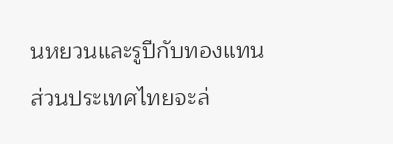นหยวนและรูปีกับทองแทน
ส่วนประเทศไทยจะล่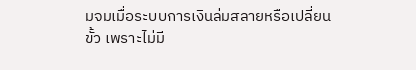มจมเมื่อระบบการเงินล่มสลายหรือเปลี่ยนขั้ว เพราะไม่มี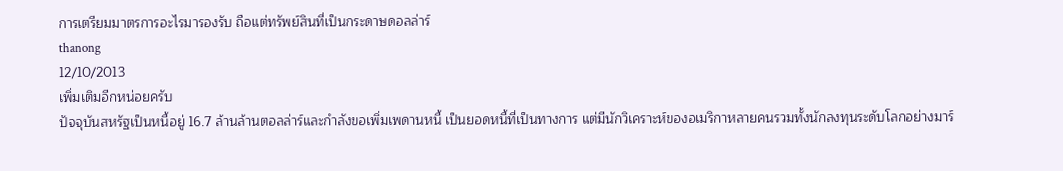การเตรียมมาตรการอะไรมารองรับ ถือแต่ทรัพย์สินที่เป็นกระดาษดอลล่าร์
thanong
12/10/2013
เพิ่มเติมอีกหน่อยครับ
ปัจจุบันสหรัฐเป็นหนี้อยู่ 16.7 ล้านล้านตอลล่าร์และกำลังขอเพิ่มเพดานหนี้ เป็นยอดหนี้ที่เป็นทางการ แต่มีนักวิเคราะห์ของอเมริกาหลายคนรวมทั้งนักลงทุนระดับโลกอย่างมาร์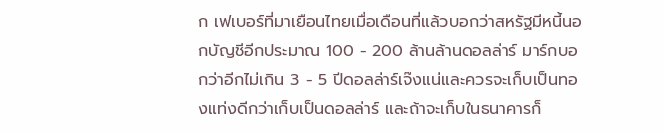ก เฟเบอร์ที่มาเยือนไทยเมื่อเดือนที่แล้วบอกว่าสหรัฐมีหนี้นอกบัญชีอีกประมาณ 100 - 200 ล้านล้านดอลล่าร์ มาร์กบอกว่าอีกไม่เกิน 3 - 5 ปีดอลล่าร์เจ๊งแน่และควรจะเก็บเป็นทองแท่งดีกว่าเก็บเป็นดอลล่าร์ และถ้าจะเก็บในธนาคารก็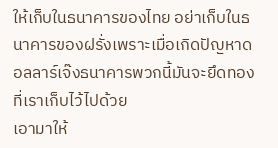ให้เก็บในธนาคารของไทย อย่าเก็บในธนาคารของฝรั่งเพราะเมื่อเกิดปัญหาดอลลาร์เจ๊งธนาคารพวกนี้มันจะยึดทองที่เราเก็บไว้ไปด้วย
เอามาให้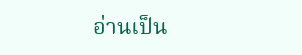อ่านเป็น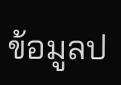ข้อมูลป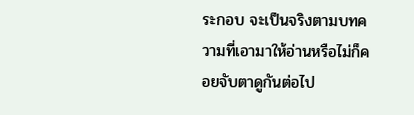ระกอบ จะเป็นจริงตามบทความที่เอามาให้อ่านหรือไม่ก็คอยจับตาดูกันต่อไป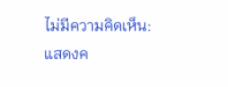ไม่มีความคิดเห็น:
แสดงค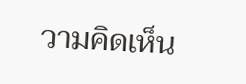วามคิดเห็น